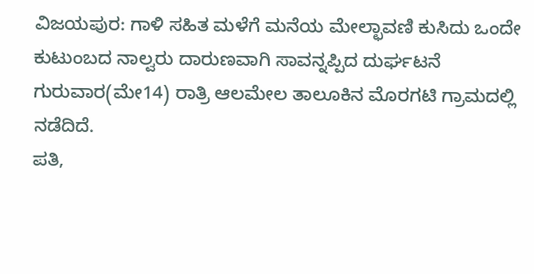ವಿಜಯಪುರ: ಗಾಳಿ ಸಹಿತ ಮಳೆಗೆ ಮನೆಯ ಮೇಲ್ಛಾವಣಿ ಕುಸಿದು ಒಂದೇ ಕುಟುಂಬದ ನಾಲ್ವರು ದಾರುಣವಾಗಿ ಸಾವನ್ನಪ್ಪಿದ ದುರ್ಘಟನೆ ಗುರುವಾರ(ಮೇ14) ರಾತ್ರಿ ಆಲಮೇಲ ತಾಲೂಕಿನ ಮೊರಗಟಿ ಗ್ರಾಮದಲ್ಲಿ ನಡೆದಿದೆ.
ಪತಿ,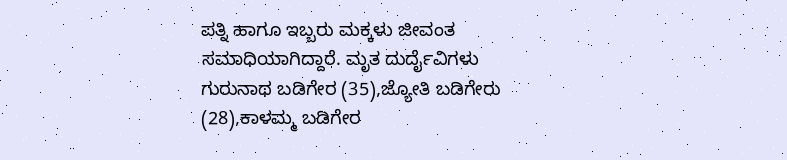ಪತ್ನಿ ಹಾಗೂ ಇಬ್ಬರು ಮಕ್ಕಳು ಜೀವಂತ ಸಮಾಧಿಯಾಗಿದ್ದಾರೆ. ಮೃತ ದುರ್ದೈವಿಗಳು ಗುರುನಾಥ ಬಡಿಗೇರ (35),ಜ್ಯೋತಿ ಬಡಿಗೇರು (28),ಕಾಳಮ್ಮ ಬಡಿಗೇರ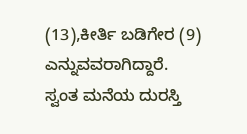(13),ಕೀರ್ತಿ ಬಡಿಗೇರ (9) ಎನ್ನುವವರಾಗಿದ್ದಾರೆ.
ಸ್ವಂತ ಮನೆಯ ದುರಸ್ತಿ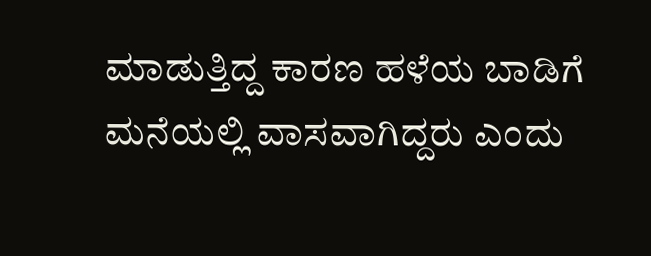ಮಾಡುತ್ತಿದ್ದ ಕಾರಣ ಹಳೆಯ ಬಾಡಿಗೆ ಮನೆಯಲ್ಲಿ ವಾಸವಾಗಿದ್ದರು ಎಂದು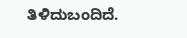ತಿಳಿದುಬಂದಿದೆ.